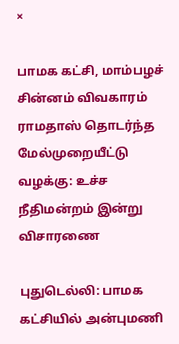×

பாமக கட்சி, மாம்பழச் சின்னம் விவகாரம் ராமதாஸ் தொடர்ந்த மேல்முறையீட்டு வழக்கு: உச்ச நீதிமன்றம் இன்று விசாரணை

புதுடெல்லி: பாமக கட்சியில் அன்புமணி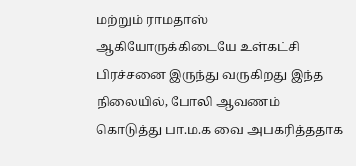மற்றும் ராமதாஸ் ஆகியோருக்கிடையே உள்கட்சி பிரச்சனை இருந்து வருகிறது இந்த நிலையில், போலி ஆவணம் கொடுத்து பா.ம.க வை அபகரித்ததாக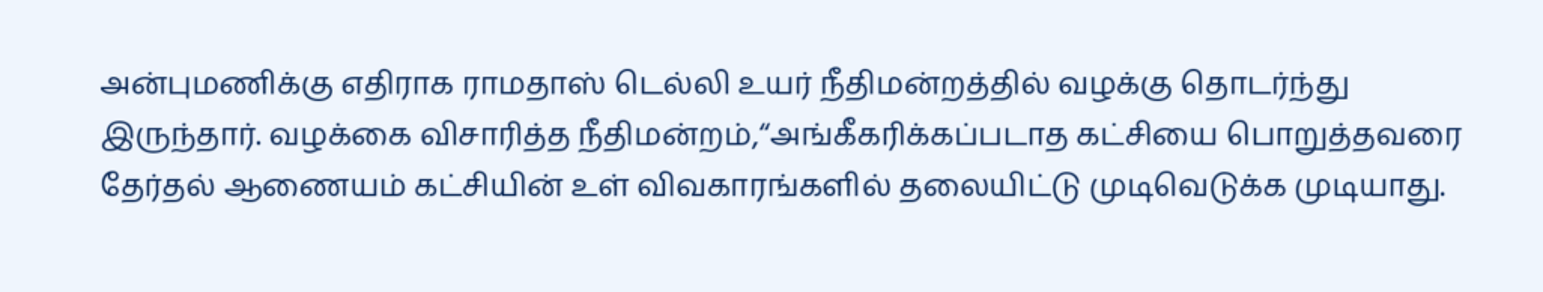அன்புமணிக்கு எதிராக ராமதாஸ் டெல்லி உயர் நீதிமன்றத்தில் வழக்கு தொடர்ந்து இருந்தார். வழக்கை விசாரித்த நீதிமன்றம்,‘‘அங்கீகரிக்கப்படாத கட்சியை பொறுத்தவரை தேர்தல் ஆணையம் கட்சியின் உள் விவகாரங்களில் தலையிட்டு முடிவெடுக்க முடியாது.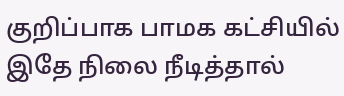குறிப்பாக பாமக கட்சியில் இதே நிலை நீடித்தால்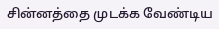சின்னத்தை முடக்க வேண்டிய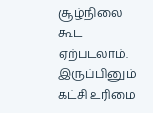சூழ்நிலை கூட ஏற்படலாம். இருப்பினும் கட்சி உரிமை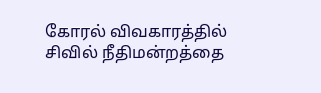கோரல் விவகாரத்தில் சிவில் நீதிமன்றத்தை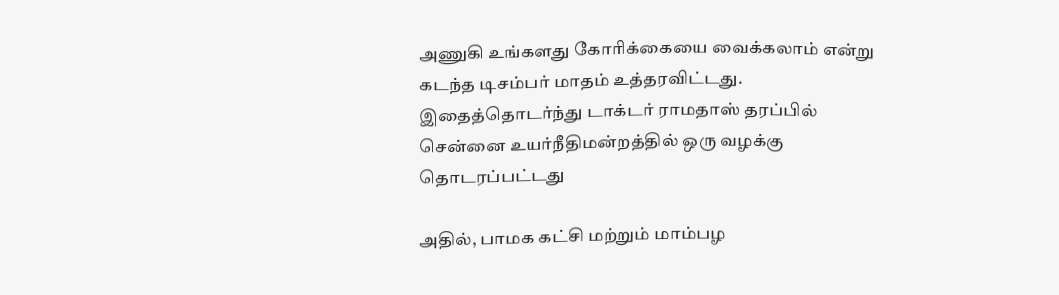அணுகி உங்களது கோரிக்கையை வைக்கலாம் என்று கடந்த டிசம்பர் மாதம் உத்தரவிட்டது. இதைத்தொடர்ந்து டாக்டர் ராமதாஸ் தரப்பில் சென்னை உயர்நீதிமன்றத்தில் ஒரு வழக்கு தொடரப்பட்டது

அதில், பாமக கட்சி மற்றும் மாம்பழ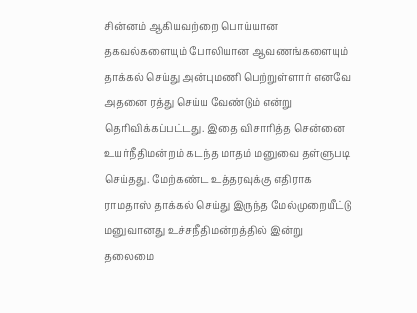சின்னம் ஆகியவற்றை பொய்யான தகவல்களையும் போலியான ஆவணங்களையும் தாக்கல் செய்து அன்புமணி பெற்றுள்ளார் எனவே அதனை ரத்து செய்ய வேண்டும் என்று தெரிவிக்கப்பட்டது. இதை விசாரித்த சென்னை உயர்நீதிமன்றம் கடந்த மாதம் மனுவை தள்ளுபடி செய்தது. மேற்கண்ட உத்தரவுக்கு எதிராக ராமதாஸ் தாக்கல் செய்து இருந்த மேல்முறையீட்டு மனுவானது உச்சநீதிமன்றத்தில் இன்று தலைமை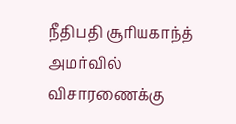நீதிபதி சூரியகாந்த் அமர்வில் விசாரணைக்கு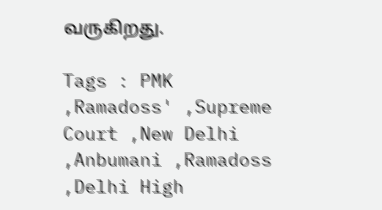வருகிறது.

Tags : PMK ,Ramadoss' ,Supreme Court ,New Delhi ,Anbumani ,Ramadoss ,Delhi High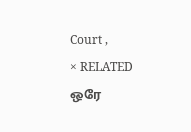Court ,
× RELATED ஒரே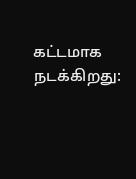கட்டமாக நடக்கிறது: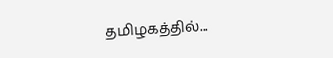தமிழகத்தில்...